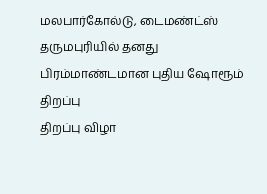மலபார்கோல்டு, டைமண்ட்ஸ் தருமபுரியில் தனது பிரம்மாண்டமான புதிய ஷோரூம் திறப்பு
திறப்பு விழா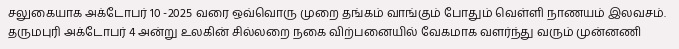சலுகையாக அக்டோபர் 10 -2025 வரை ஒவ்வொரு முறை தங்கம் வாங்கும் போதும் வெள்ளி நாணயம் இலவசம்.
தருமபுரி அக்டோபர் 4 அன்று உலகின் சில்லறை நகை விற்பனையில் வேகமாக வளர்ந்து வரும் முன்னணி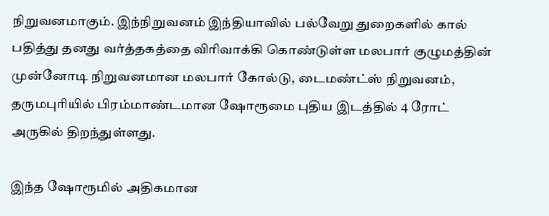நிறுவனமாகும். இந்நிறுவனம் இந்தியாவில் பல்வேறு துறைகளில் கால் பதித்து தனது வர்த்தகத்தை விரிவாக்கி கொண்டுள்ள மலபார் குழுமத்தின் முன்னோடி நிறுவனமான மலபார் கோல்டு, டைமண்ட்ஸ் நிறுவனம், தருமபுரியில் பிரம்மாண்டமான ஷோரூமை புதிய இடத்தில் 4 ரோட் அருகில் திறந்துள்ளது.

இந்த ஷோரூமில் அதிகமான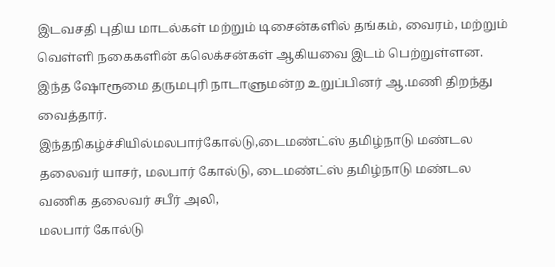இடவசதி புதிய மாடல்கள் மற்றும் டிசைன்களில் தங்கம், வைரம், மற்றும் வெள்ளி நகைகளின் கலெக்சன்கள் ஆகியவை இடம் பெற்றுள்ளன. இந்த ஷோரூமை தருமபுரி நாடாளுமன்ற உறுப்பினர் ஆ.மணி திறந்து வைத்தார்.
இந்தநிகழ்ச்சியில்மலபார்கோல்டு,டைமண்ட்ஸ் தமிழ்நாடு மண்டல தலைவர் யாசர், மலபார் கோல்டு, டைமண்ட்ஸ் தமிழ்நாடு மண்டல வணிக தலைவர் சபீர் அலி,
மலபார் கோல்டு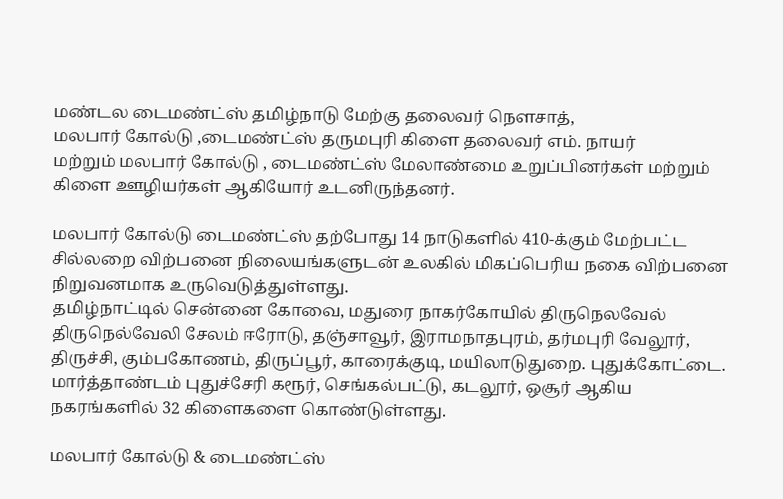மண்டல டைமண்ட்ஸ் தமிழ்நாடு மேற்கு தலைவர் நௌசாத்,
மலபார் கோல்டு ,டைமண்ட்ஸ் தருமபுரி கிளை தலைவர் எம். நாயர்
மற்றும் மலபார் கோல்டு , டைமண்ட்ஸ் மேலாண்மை உறுப்பினர்கள் மற்றும் கிளை ஊழியர்கள் ஆகியோர் உடனிருந்தனர்.

மலபார் கோல்டு டைமண்ட்ஸ் தற்போது 14 நாடுகளில் 410-க்கும் மேற்பட்ட சில்லறை விற்பனை நிலையங்களுடன் உலகில் மிகப்பெரிய நகை விற்பனை நிறுவனமாக உருவெடுத்துள்ளது.
தமிழ்நாட்டில் சென்னை கோவை, மதுரை நாகர்கோயில் திருநெலவேல் திருநெல்வேலி சேலம் ஈரோடு, தஞ்சாவூர், இராமநாதபுரம், தர்மபுரி வேலூர், திருச்சி, கும்பகோணம், திருப்பூர், காரைக்குடி, மயிலாடுதுறை. புதுக்கோட்டை. மார்த்தாண்டம் புதுச்சேரி கரூர், செங்கல்பட்டு, கடலூர், ஒசூர் ஆகிய நகரங்களில் 32 கிளைகளை கொண்டுள்ளது.

மலபார் கோல்டு & டைமண்ட்ஸ்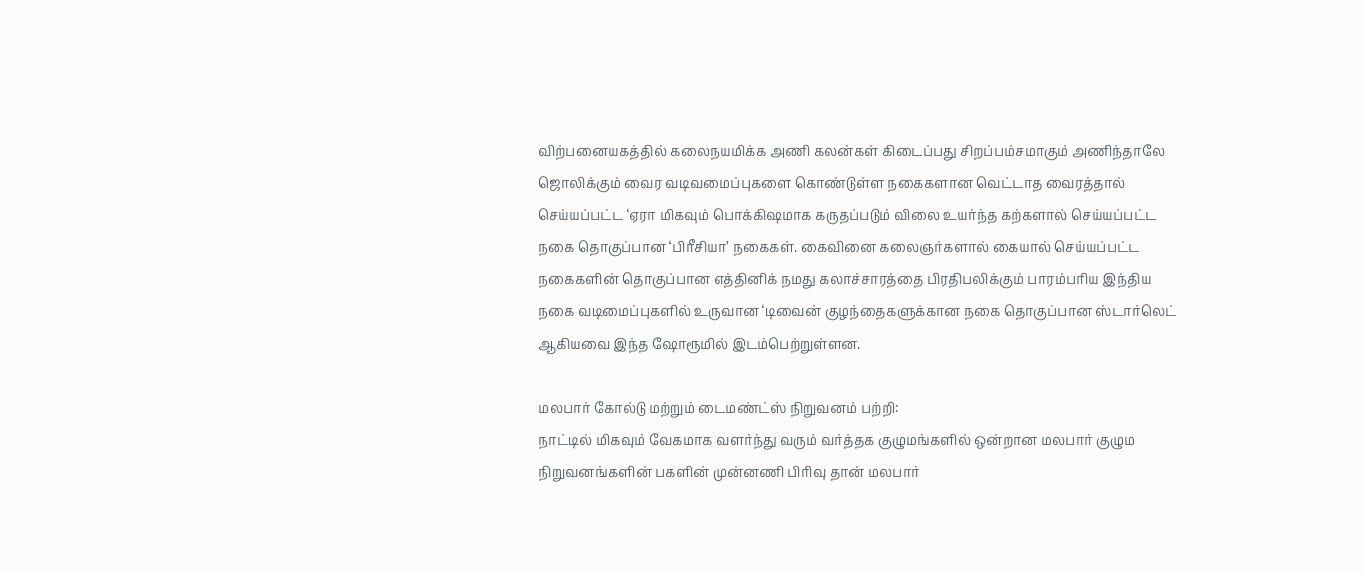விற்பனையகத்தில் கலைநயமிக்க அணி கலன்கள் கிடைப்பது சிறப்பம்சமாகும் அணிந்தாலே ஜொலிக்கும் வைர வடிவமைப்புகளை கொண்டுள்ள நகைகளான வெட்டாத வைரத்தால் செய்யப்பட்ட ‘ஏரா மிகவும் பொக்கிஷமாக கருதப்படும் விலை உயர்ந்த கற்களால் செய்யப்பட்ட நகை தொகுப்பான ‘பிரீசியா’ நகைகள். கைவினை கலைஞர்களால் கையால் செய்யப்பட்ட நகைகளின் தொகுப்பான எத்தினிக் நமது கலாச்சாரத்தை பிரதிபலிக்கும் பாரம்பரிய இந்திய நகை வடிமைப்புகளில் உருவான ‘டிவைன் குழந்தைகளுக்கான நகை தொகுப்பான ஸ்டார்லெட் ஆகியவை இந்த ஷோரூமில் இடம்பெற்றுள்ளன.

மலபார் கோல்டு மற்றும் டைமண்ட்ஸ் நிறுவனம் பற்றி:
நாட்டில் மிகவும் வேகமாக வளர்ந்து வரும் வர்த்தக குழுமங்களில் ஒன்றான மலபார் குழும நிறுவனங்களின் பகளின் முன்னணி பிரிவு தான் மலபார்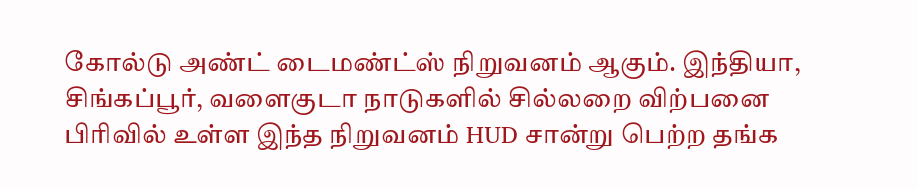கோல்டு அண்ட் டைமண்ட்ஸ் நிறுவனம் ஆகும். இந்தியா, சிங்கப்பூர், வளைகுடா நாடுகளில் சில்லறை விற்பனை பிரிவில் உள்ள இந்த நிறுவனம் HUD சான்று பெற்ற தங்க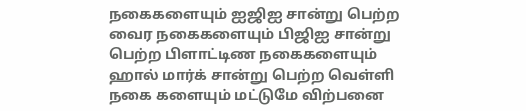நகைகளையும் ஐஜிஐ சான்று பெற்ற வைர நகைகளையும் பிஜிஐ சான்று பெற்ற பிளாட்டிண நகைகளையும் ஹால் மார்க் சான்று பெற்ற வெள்ளி நகை களையும் மட்டுமே விற்பனை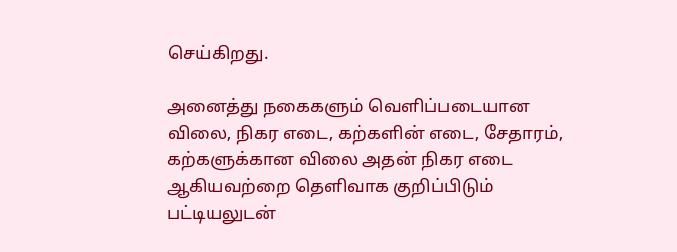செய்கிறது.

அனைத்து நகைகளும் வெளிப்படையான விலை, நிகர எடை, கற்களின் எடை, சேதாரம், கற்களுக்கான விலை அதன் நிகர எடை ஆகியவற்றை தெளிவாக குறிப்பிடும் பட்டியலுடன்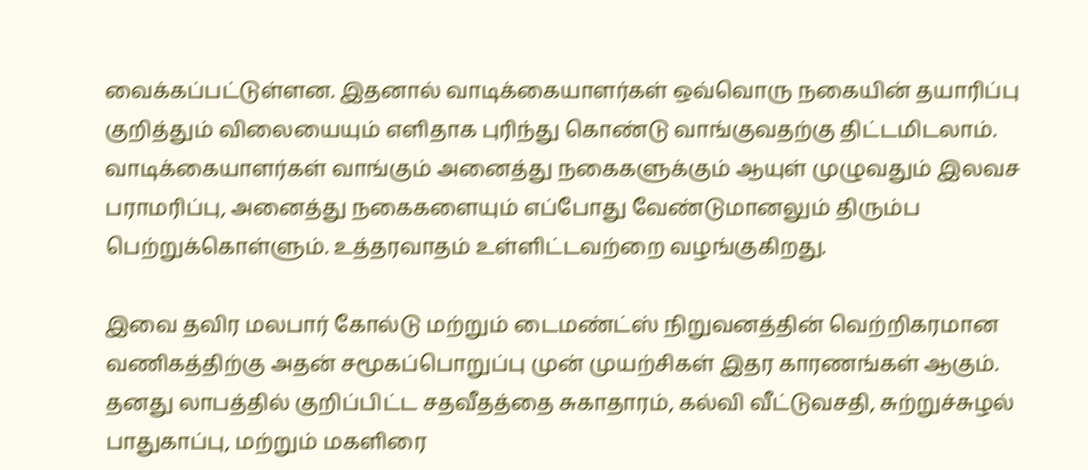வைக்கப்பட்டுள்ளன. இதனால் வாடிக்கையாளர்கள் ஒவ்வொரு நகையின் தயாரிப்பு குறித்தும் விலையையும் எளிதாக புரிந்து கொண்டு வாங்குவதற்கு திட்டமிடலாம். வாடிக்கையாளர்கள் வாங்கும் அனைத்து நகைகளுக்கும் ஆயுள் முழுவதும் இலவச பராமரிப்பு, அனைத்து நகைகளையும் எப்போது வேண்டுமானலும் திரும்ப பெற்றுக்கொள்ளும். உத்தரவாதம் உள்ளிட்டவற்றை வழங்குகிறது.

இவை தவிர மலபார் கோல்டு மற்றும் டைமண்ட்ஸ் நிறுவனத்தின் வெற்றிகரமான வணிகத்திற்கு அதன் சமூகப்பொறுப்பு முன் முயற்சிகள் இதர காரணங்கள் ஆகும். தனது லாபத்தில் குறிப்பிட்ட சதவீதத்தை சுகாதாரம், கல்வி வீட்டுவசதி, சுற்றுச்சுழல் பாதுகாப்பு, மற்றும் மகளிரை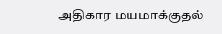அதிகார மயமாக்குதல்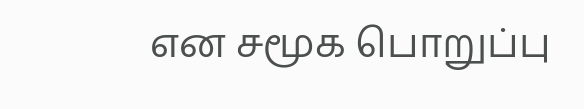என சமூக பொறுப்பு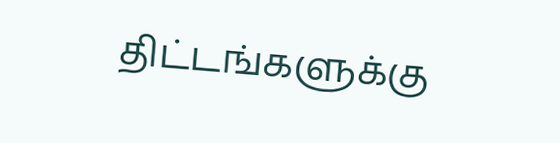திட்டங்களுக்கு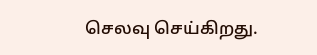செலவு செய்கிறது.